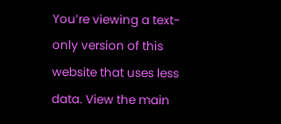You’re viewing a text-only version of this website that uses less data. View the main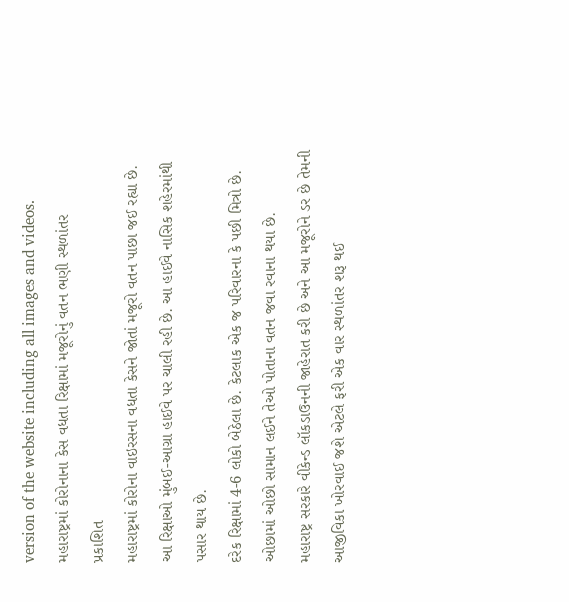version of the website including all images and videos.
મહારાષ્ટ્રમાં કોરોનાના કેસ વધતા રિક્ષામાં મજૂરોનું વતન ભણી સ્થળાંતર
પ્રકાશિત
મહારાષ્ટ્રમાં કોરોના વાઇરસના વધતા કેસને જોતાં મજૂરો વતન પાછા જઈ રહ્યા છે.
આ રિક્ષાઓ મુંબઈ-આગ્રા હાઈવે પર ચાલી રહી છે. આ હાઈવે નાસિક શહેરમાંથી પસાર થાય છે.
દરેક રિક્ષામાં 4-6 લોકો બેઠેલા છે. કેટલાક એક જ પરિવારના કે પછી મિત્રો છે. ઓછામાં ઓછો સામાન લઈને તેઓ પોતાના વતન જવા રવાના થયા છે.
મહારાષ્ટ્ર સરકારે વીકેન્ડ લૉકડાઉનની જાહેરાત કરી છે અને આ મજૂરોને ડર છે તેમની આજીવિકા ખોરવાઈ જશે એટલે ફરી એક વાર સ્થળાંતર શરૂ થઈ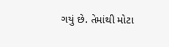ગયું છે. તેમાંથી મોટા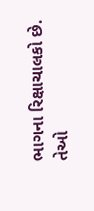ભાગના રિક્ષાચાલકો છે.
તેઓ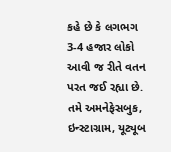કહે છે કે લગભગ 3-4 હજાર લોકો આવી જ રીતે વતન પરત જઈ રહ્યા છે.
તમે અમનેફેસબુક, ઇન્સ્ટાગ્રામ, યૂટ્યૂબ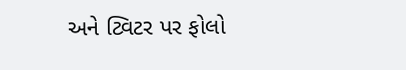અને ટ્વિટર પર ફોલો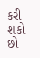કરી શકો છો